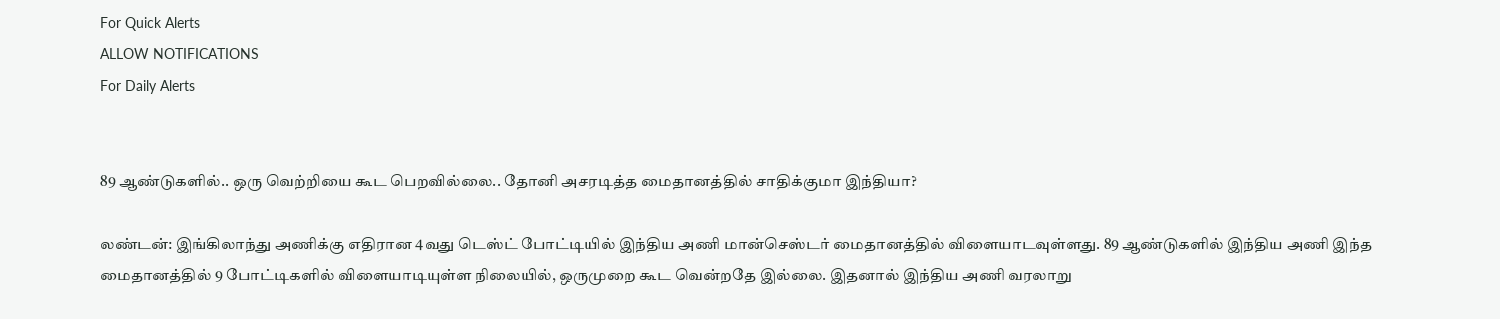For Quick Alerts
ALLOW NOTIFICATIONS
For Daily Alerts


89 ஆண்டுகளில்.. ஒரு வெற்றியை கூட பெறவில்லை.. தோனி அசரடித்த மைதானத்தில் சாதிக்குமா இந்தியா?

லண்டன்: இங்கிலாந்து அணிக்கு எதிரான 4வது டெஸ்ட் போட்டியில் இந்திய அணி மான்செஸ்டர் மைதானத்தில் விளையாடவுள்ளது. 89 ஆண்டுகளில் இந்திய அணி இந்த மைதானத்தில் 9 போட்டிகளில் விளையாடியுள்ள நிலையில், ஒருமுறை கூட வென்றதே இல்லை. இதனால் இந்திய அணி வரலாறு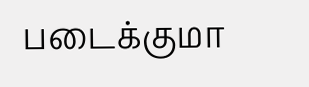படைக்குமா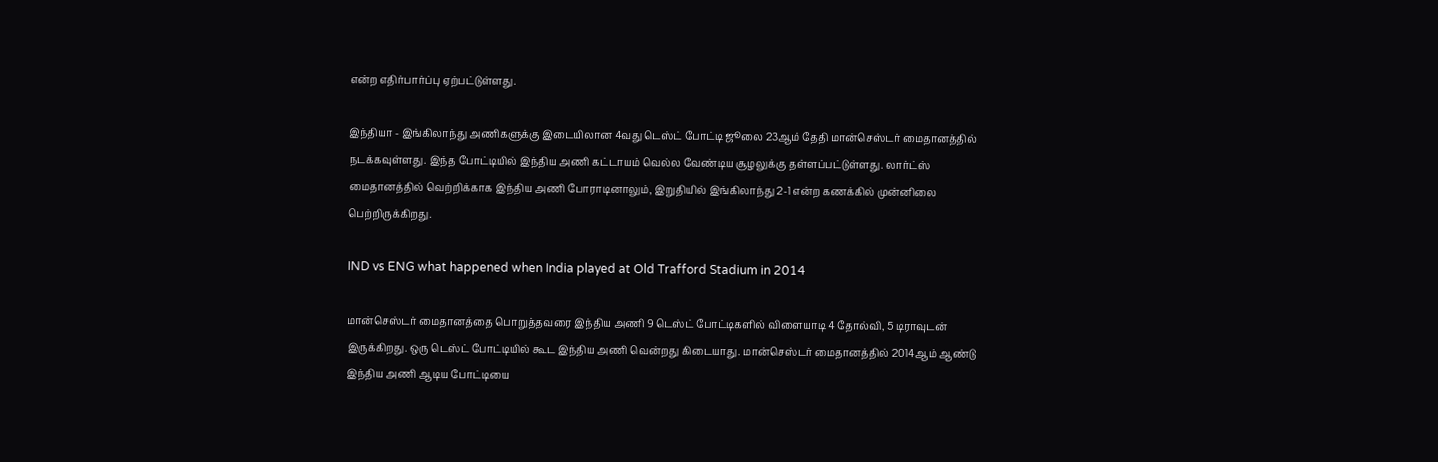என்ற எதிர்பார்ப்பு ஏற்பட்டுள்ளது.

இந்தியா - இங்கிலாந்து அணிகளுக்கு இடையிலான 4வது டெஸ்ட் போட்டி ஜூலை 23ஆம் தேதி மான்செஸ்டர் மைதானத்தில் நடக்கவுள்ளது. இந்த போட்டியில் இந்திய அணி கட்டாயம் வெல்ல வேண்டிய சூழலுக்கு தள்ளப்பட்டுள்ளது. லார்ட்ஸ் மைதானத்தில் வெற்றிக்காக இந்திய அணி போராடினாலும், இறுதியில் இங்கிலாந்து 2-1 என்ற கணக்கில் முன்னிலை பெற்றிருக்கிறது.

IND vs ENG what happened when India played at Old Trafford Stadium in 2014

மான்செஸ்டர் மைதானத்தை பொறுத்தவரை இந்திய அணி 9 டெஸ்ட் போட்டிகளில் விளையாடி 4 தோல்வி, 5 டிராவுடன் இருக்கிறது. ஒரு டெஸ்ட் போட்டியில் கூட இந்திய அணி வென்றது கிடையாது. மான்செஸ்டர் மைதானத்தில் 2014ஆம் ஆண்டு இந்திய அணி ஆடிய போட்டியை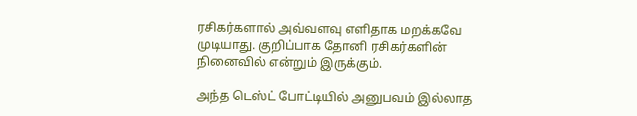ரசிகர்களால் அவ்வளவு எளிதாக மறக்கவே முடியாது. குறிப்பாக தோனி ரசிகர்களின் நினைவில் என்றும் இருக்கும்.

அந்த டெஸ்ட் போட்டியில் அனுபவம் இல்லாத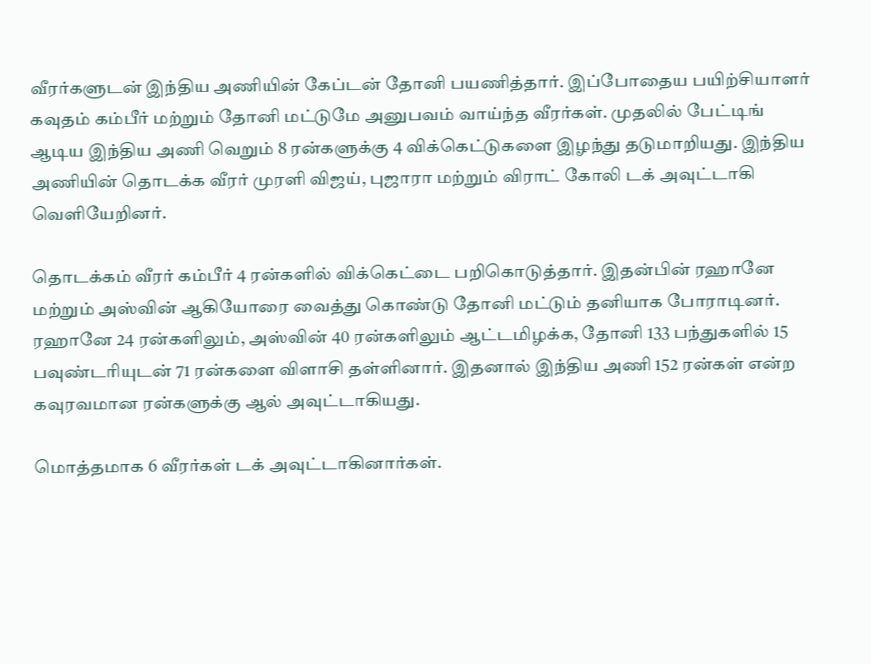வீரர்களுடன் இந்திய அணியின் கேப்டன் தோனி பயணித்தார். இப்போதைய பயிற்சியாளர் கவுதம் கம்பீர் மற்றும் தோனி மட்டுமே அனுபவம் வாய்ந்த வீரர்கள். முதலில் பேட்டிங் ஆடிய இந்திய அணி வெறும் 8 ரன்களுக்கு 4 விக்கெட்டுகளை இழந்து தடுமாறியது. இந்திய அணியின் தொடக்க வீரர் முரளி விஜய், புஜாரா மற்றும் விராட் கோலி டக் அவுட்டாகி வெளியேறினர்.

தொடக்கம் வீரர் கம்பீர் 4 ரன்களில் விக்கெட்டை பறிகொடுத்தார். இதன்பின் ரஹானே மற்றும் அஸ்வின் ஆகியோரை வைத்து கொண்டு தோனி மட்டும் தனியாக போராடினர். ரஹானே 24 ரன்களிலும், அஸ்வின் 40 ரன்களிலும் ஆட்டமிழக்க, தோனி 133 பந்துகளில் 15 பவுண்டரியுடன் 71 ரன்களை விளாசி தள்ளினார். இதனால் இந்திய அணி 152 ரன்கள் என்ற கவுரவமான ரன்களுக்கு ஆல் அவுட்டாகியது.

மொத்தமாக 6 வீரர்கள் டக் அவுட்டாகினார்கள்.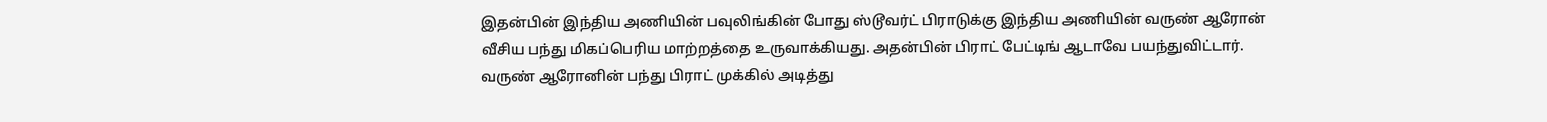இதன்பின் இந்திய அணியின் பவுலிங்கின் போது ஸ்டூவர்ட் பிராடுக்கு இந்திய அணியின் வருண் ஆரோன் வீசிய பந்து மிகப்பெரிய மாற்றத்தை உருவாக்கியது. அதன்பின் பிராட் பேட்டிங் ஆடாவே பயந்துவிட்டார். வருண் ஆரோனின் பந்து பிராட் முக்கில் அடித்து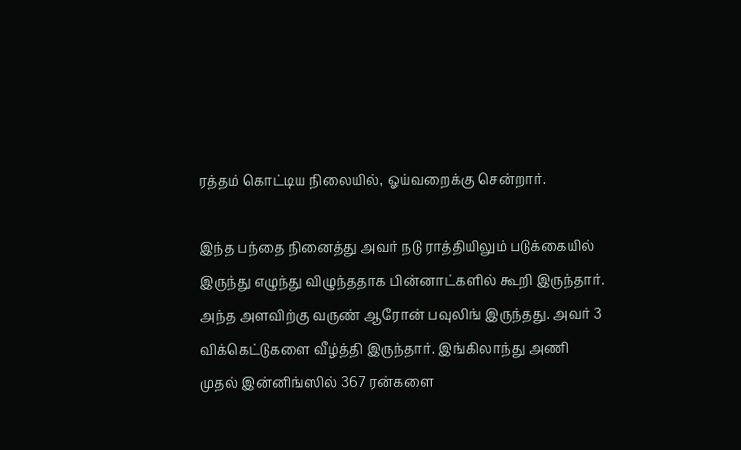ரத்தம் கொட்டிய நிலையில், ஓய்வறைக்கு சென்றார்.

இந்த பந்தை நினைத்து அவர் நடு ராத்தியிலும் படுக்கையில் இருந்து எழுந்து விழுந்ததாக பின்னாட்களில் கூறி இருந்தார். அந்த அளவிற்கு வருண் ஆரோன் பவுலிங் இருந்தது. அவர் 3 விக்கெட்டுகளை வீழ்த்தி இருந்தார். இங்கிலாந்து அணி முதல் இன்னிங்ஸில் 367 ரன்களை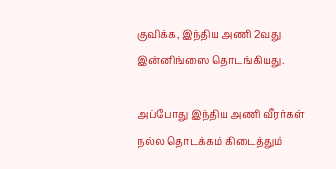குவிக்க, இந்திய அணி 2வது இன்னிங்ஸை தொடங்கியது.

அப்போது இந்திய அணி வீரர்கள் நல்ல தொடக்கம் கிடைத்தும்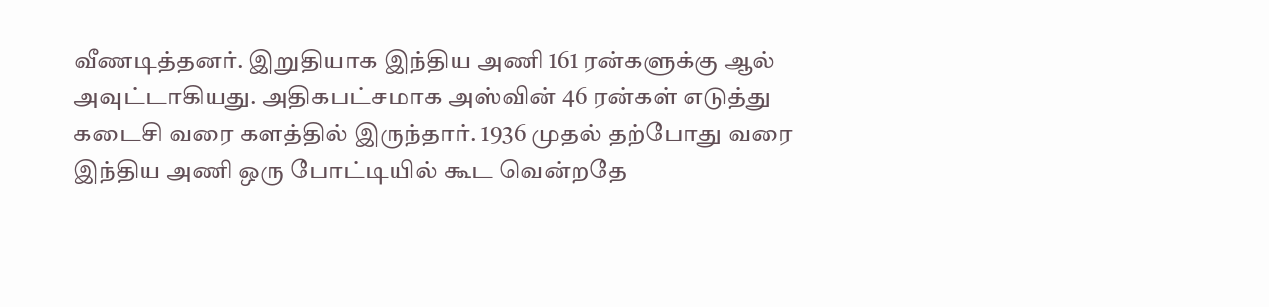வீணடித்தனர். இறுதியாக இந்திய அணி 161 ரன்களுக்கு ஆல் அவுட்டாகியது. அதிகபட்சமாக அஸ்வின் 46 ரன்கள் எடுத்து கடைசி வரை களத்தில் இருந்தார். 1936 முதல் தற்போது வரை இந்திய அணி ஒரு போட்டியில் கூட வென்றதே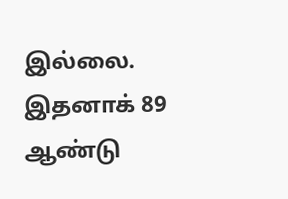இல்லை. இதனாக் 89 ஆண்டு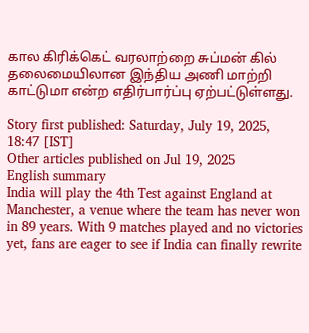கால கிரிக்கெட் வரலாற்றை சுப்மன் கில் தலைமையிலான இந்திய அணி மாற்றி காட்டுமா என்ற எதிர்பார்ப்பு ஏற்பட்டுள்ளது.

Story first published: Saturday, July 19, 2025, 18:47 [IST]
Other articles published on Jul 19, 2025
English summary
India will play the 4th Test against England at Manchester, a venue where the team has never won in 89 years. With 9 matches played and no victories yet, fans are eager to see if India can finally rewrite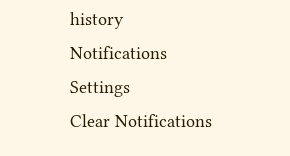history
Notifications
Settings
Clear Notifications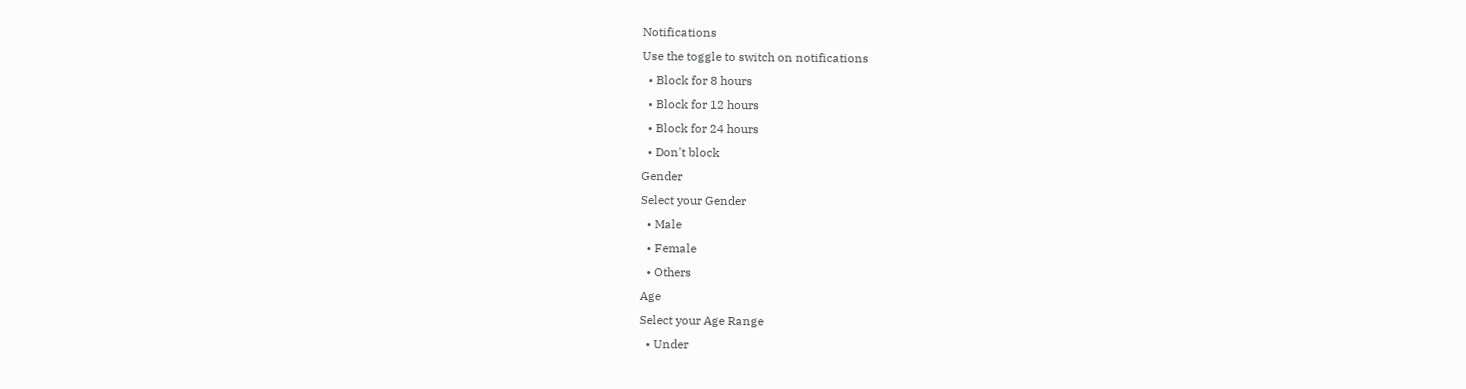Notifications
Use the toggle to switch on notifications
  • Block for 8 hours
  • Block for 12 hours
  • Block for 24 hours
  • Don't block
Gender
Select your Gender
  • Male
  • Female
  • Others
Age
Select your Age Range
  • Under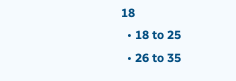18
  • 18 to 25
  • 26 to 35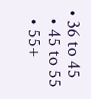• 36 to 45
  • 45 to 55
  • 55+